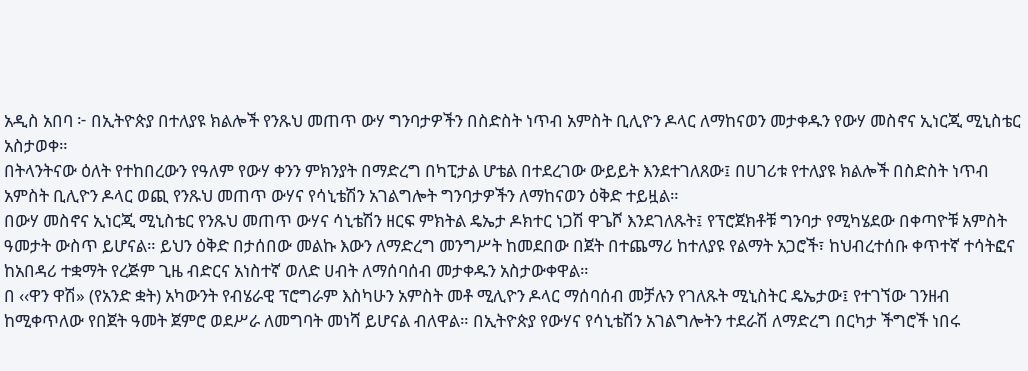አዲስ አበባ ፦ በኢትዮጵያ በተለያዩ ክልሎች የንጹህ መጠጥ ውሃ ግንባታዎችን በስድስት ነጥብ አምስት ቢሊዮን ዶላር ለማከናወን መታቀዱን የውሃ መስኖና ኢነርጂ ሚኒስቴር አስታወቀ።
በትላንትናው ዕለት የተከበረውን የዓለም የውሃ ቀንን ምክንያት በማድረግ በካፒታል ሆቴል በተደረገው ውይይት እንደተገለጸው፤ በሀገሪቱ የተለያዩ ክልሎች በስድስት ነጥብ አምስት ቢሊዮን ዶላር ወጪ የንጹህ መጠጥ ውሃና የሳኒቴሽን አገልግሎት ግንባታዎችን ለማከናወን ዕቅድ ተይዟል።
በውሃ መስኖና ኢነርጂ ሚኒስቴር የንጹህ መጠጥ ውሃና ሳኒቴሽን ዘርፍ ምክትል ዴኤታ ዶክተር ነጋሽ ዋጌሾ እንደገለጹት፤ የፕሮጀክቶቹ ግንባታ የሚካሄደው በቀጣዮቹ አምስት ዓመታት ውስጥ ይሆናል። ይህን ዕቅድ በታሰበው መልኩ እውን ለማድረግ መንግሥት ከመደበው በጀት በተጨማሪ ከተለያዩ የልማት አጋሮች፣ ከህብረተሰቡ ቀጥተኛ ተሳትፎና ከአበዳሪ ተቋማት የረጅም ጊዜ ብድርና አነስተኛ ወለድ ሀብት ለማሰባሰብ መታቀዱን አስታውቀዋል።
በ ‹‹ዋን ዋሽ» (የአንድ ቋት) አካውንት የብሄራዊ ፕሮግራም እስካሁን አምስት መቶ ሚሊዮን ዶላር ማሰባሰብ መቻሉን የገለጹት ሚኒስትር ዴኤታው፤ የተገኘው ገንዘብ ከሚቀጥለው የበጀት ዓመት ጀምሮ ወደሥራ ለመግባት መነሻ ይሆናል ብለዋል። በኢትዮጵያ የውሃና የሳኒቴሽን አገልግሎትን ተደራሽ ለማድረግ በርካታ ችግሮች ነበሩ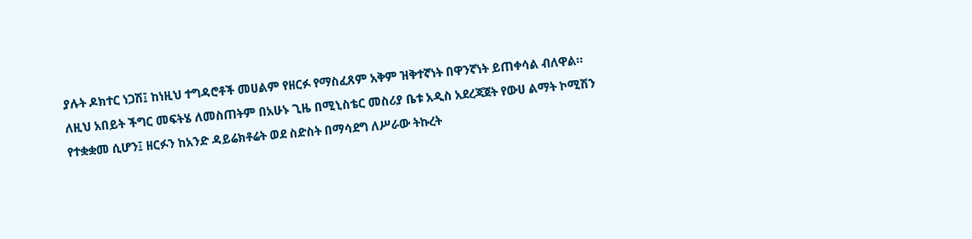ያሉት ዶክተር ነጋሽ፤ ከነዚህ ተግዳሮቶች መሀልም የዘርፉ የማስፈጸም አቅም ዝቅተኛነት በዋንኛነት ይጠቀሳል ብለዋል።
ለዚህ አበይት ችግር መፍትሄ ለመስጠትም በአሁኑ ጊዜ በሚኒስቴር መስሪያ ቤቱ አዲስ አደረጃጀት የውሀ ልማት ኮሚሽን የተቋቋመ ሲሆን፤ ዘርፉን ከአንድ ዳይሬክቶሬት ወደ ስድስት በማሳደግ ለሥራው ትኩረት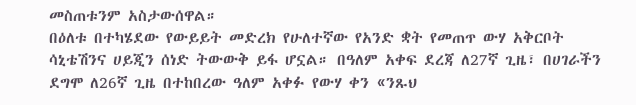መስጠቱንም አስታውሰዋል።
በዕለቱ በተካሄደው የውይይት መድረክ የሁለተኛው የአንድ ቋት የመጠጥ ውሃ አቅርቦት ሳኒቴሽንና ሀይጂን ሰነድ ትውውቅ ይፋ ሆኗል። በዓለም አቀፍ ደረጃ ለ27ኛ ጊዜ፣ በሀገራችን ደግሞ ለ26ኛ ጊዜ በተከበረው ዓለም አቀፉ የውሃ ቀን «ንጹህ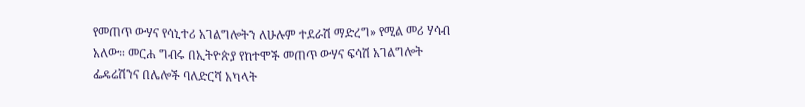የመጠጥ ውሃና የሳኒተሪ አገልግሎትን ለሁሉም ተደራሽ ማድረግ» የሚል መሪ ሃሳብ አለው። መርሐ ግብሩ በኢትዮጵያ የከተሞች መጠጥ ውሃና ፍሳሽ አገልግሎት ፌዴሬሽንና በሌሎች ባለድርሻ አካላት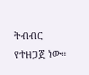ትብብር የተዘጋጀ ነው።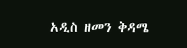አዲስ ዘመን ቅዳሜ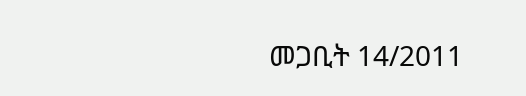መጋቢት 14/2011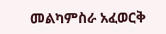መልካምስራ አፈወርቅ